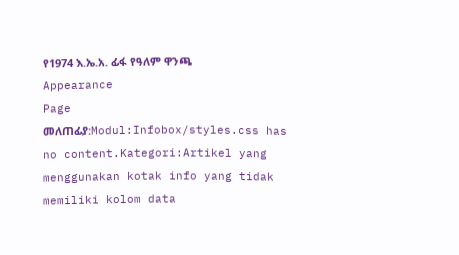የ1974 እ.ኤ.አ. ፊፋ የዓለም ዋንጫ
Appearance
Page መለጠፊያ:Modul:Infobox/styles.css has no content.Kategori:Artikel yang menggunakan kotak info yang tidak memiliki kolom data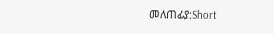መለጠፊያ:Short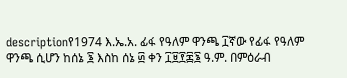descriptionየ1974 እ.ኤ.አ. ፊፋ የዓለም ዋንጫ ፲ኛው የፊፋ የዓለም ዋንጫ ሲሆን ከሰኔ ፮ እስከ ሰኔ ፴ ቀን ፲፱፻፷፮ ዓ.ም. በምዕራብ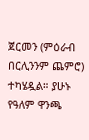ጀርመን (ምዕራብ በርሊንንም ጨምሮ) ተካሄዷል። ያሁኑ የዓለም ዋንጫ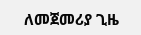ለመጀመሪያ ጊዜ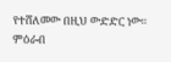የተሸለመው በዚህ ውድድር ነው። ምዕራብ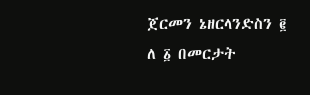ጀርመን ኔዘርላንድስን ፪ ለ ፩ በመርታት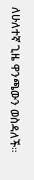ለሁለተኛ ጊዜ ዋንጫውን ወስዳለች።